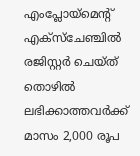എംപ്ലോയ്മെന്റ് എക്‌സ്‌ചേഞ്ചിൽ രജിസ്റ്റർ ചെയ്ത് തൊഴിൽ ലഭിക്കാത്തവർക്ക് മാസം 2,000 രൂപ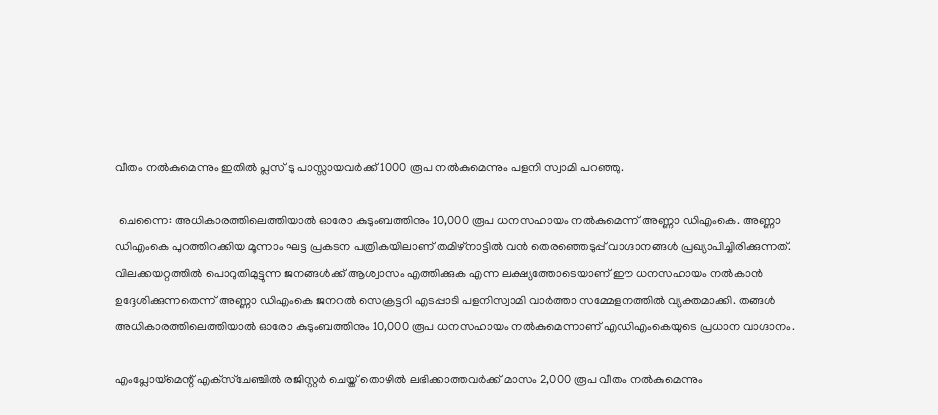വീതം നൽകുമെന്നും ഇതിൽ പ്ലസ് ടു പാസ്സായവർക്ക് 1000 രൂപ നൽകുമെന്നും പളനി സ്വാമി പറഞ്ഞു.

 ചെന്നൈ: അധികാരത്തിലെത്തിയാൽ ഓരോ കുടുംബത്തിനും 10,000 രൂപ ധനസഹായം നൽകുമെന്ന് അണ്ണാ ഡിഎംകെ. അണ്ണാ ഡിഎംകെ പുറത്തിറക്കിയ മൂന്നാം ഘട്ട പ്രകടന പത്രികയിലാണ് തമിഴ്നാട്ടിൽ വൻ തെരഞ്ഞെടുപ്പ് വാഗ്ദാനങ്ങൾ പ്രഖ്യാപിച്ചിരിക്കുന്നത്. വിലക്കയറ്റത്തിൽ പൊറുതിമുട്ടുന്ന ജനങ്ങൾക്ക് ആശ്വാസം എത്തിക്കുക എന്ന ലക്ഷ്യത്തോടെയാണ് ഈ ധനസഹായം നൽകാൻ ഉദ്ദേശിക്കുന്നതെന്ന് അണ്ണാ ഡിഎംകെ ജനറൽ സെക്രട്ടറി എടപ്പാടി പളനിസ്വാമി വാർത്താ സമ്മേളനത്തിൽ വ്യക്തമാക്കി. തങ്ങൾ അധികാരത്തിലെത്തിയാൽ ഓരോ കുടുംബത്തിനും 10,000 രൂപ ധനസഹായം നൽകുമെന്നാണ് എഡിഎംകെയുടെ പ്രധാന വാഗ്ദാനം.

എംപ്ലോയ്മെന്റ് എക്‌സ്‌ചേഞ്ചിൽ രജിസ്റ്റർ ചെയ്ത് തൊഴിൽ ലഭിക്കാത്തവർക്ക് മാസം 2,000 രൂപ വീതം നൽകുമെന്നും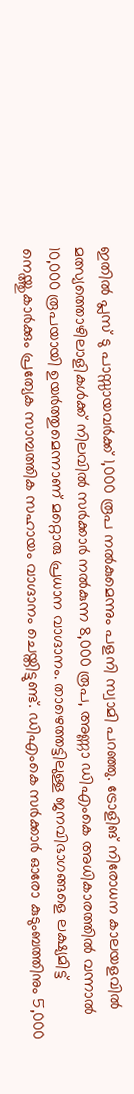ഇതിൽ പ്ലസ് ടു പാസ്സായവർക്ക് 1,000 രൂപ നൽകുമെന്നും പളനി സ്വാമി പറഞ്ഞു. ട്രോളിങ് നിരോധന കാലയളവിൽ മത്സ്യത്തൊഴിലാളികൾക്ക് നിലവിൽ സർക്കാർ നൽകുന്ന 8,000 രൂപ, അണ്ണാ ഡിഎംകെ അധികാരത്തിൽ വന്നാൽ 10,000 രൂപയായി ഉയർത്തുമെന്നാണ് മറ്റൊരു പ്രധാന വാഗ്ദാനം. താഴെത്തട്ടിലുള്ള ജനവിഭാഗങ്ങളെ ലക്ഷ്യമിട്ട് നെയ്ത്തുകാർക്കും പ്രത്യേക സാമ്പത്തിക സഹായം വാഗ്ദാനം ചെയ്തിട്ടുണ്ട്. ഡിഎംകെ സർക്കാർ ഓരോ കുടുംബത്തിനും 5,000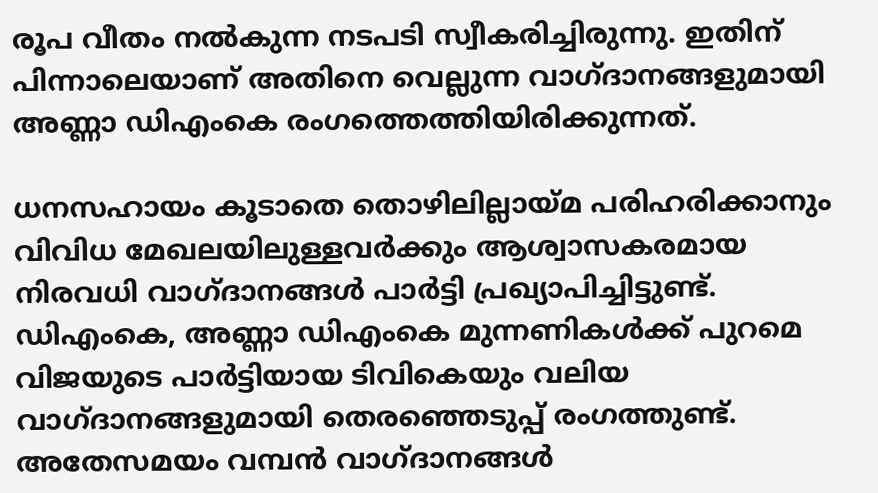രൂപ വീതം നൽകുന്ന നടപടി സ്വീകരിച്ചിരുന്നു. ഇതിന് പിന്നാലെയാണ് അതിനെ വെല്ലുന്ന വാഗ്ദാനങ്ങളുമായി അണ്ണാ ഡിഎംകെ രംഗത്തെത്തിയിരിക്കുന്നത്.

ധനസഹായം കൂടാതെ തൊഴിലില്ലായ്മ പരിഹരിക്കാനും വിവിധ മേഖലയിലുള്ളവർക്കും ആശ്വാസകരമായ നിരവധി വാഗ്ദാനങ്ങൾ പാർട്ടി പ്രഖ്യാപിച്ചിട്ടുണ്ട്. ഡിഎംകെ, അണ്ണാ ഡിഎംകെ മുന്നണികൾക്ക് പുറമെ വിജയുടെ പാർട്ടിയായ ടിവികെയും വലിയ വാഗ്ദാനങ്ങളുമായി തെരഞ്ഞെടുപ്പ് രംഗത്തുണ്ട്. അതേസമയം വമ്പൻ വാഗ്ദാനങ്ങൾ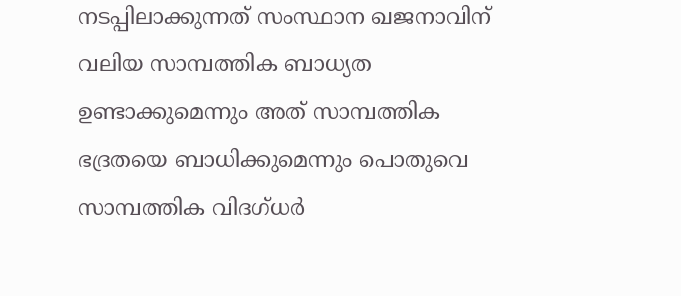നടപ്പിലാക്കുന്നത് സംസ്ഥാന ഖജനാവിന് വലിയ സാമ്പത്തിക ബാധ്യത ഉണ്ടാക്കുമെന്നും അത് സാമ്പത്തിക ഭദ്രതയെ ബാധിക്കുമെന്നും പൊതുവെ സാമ്പത്തിക വിദഗ്ധർ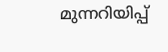മുന്നറിയിപ്പ്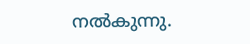നൽകുന്നു.